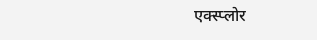एक्स्प्लोर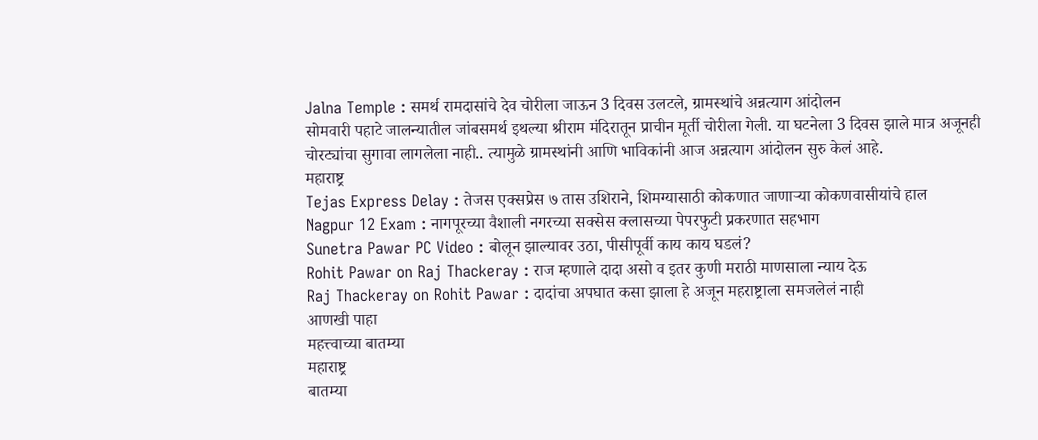Jalna Temple : समर्थ रामदासांचे देव चोरीला जाऊन 3 दिवस उलटले, ग्रामस्थांचे अन्नत्याग आंदोलन
सोमवारी पहाटे जालन्यातील जांबसमर्थ इथल्या श्रीराम मंदिरातून प्राचीन मूर्ती चोरीला गेली. या घटनेला 3 दिवस झाले मात्र अजूनही चोरट्यांचा सुगावा लागलेला नाही.. त्यामुळे ग्रामस्थांनी आणि भाविकांनी आज अन्नत्याग आंदोलन सुरु केलं आहे.
महाराष्ट्र
Tejas Express Delay : तेजस एक्सप्रेस ७ तास उशिराने, शिमग्यासाठी कोकणात जाणाऱ्या कोकणवासीयांचे हाल
Nagpur 12 Exam : नागपूरच्या वैशाली नगरच्या सक्सेस क्लासच्या पेपरफुटी प्रकरणात सहभाग
Sunetra Pawar PC Video : बोलून झाल्यावर उठा, पीसीपूर्वी काय काय घडलं?
Rohit Pawar on Raj Thackeray : राज म्हणाले दादा असो व इतर कुणी मराठी माणसाला न्याय देऊ
Raj Thackeray on Rohit Pawar : दादांचा अपघात कसा झाला हे अजून महराष्ट्राला समजलेलं नाही
आणखी पाहा
महत्त्वाच्या बातम्या
महाराष्ट्र
बातम्या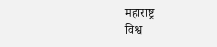महाराष्ट्र
विश्व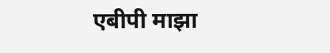एबीपी माझा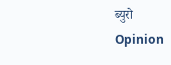ब्युरो
Opinion